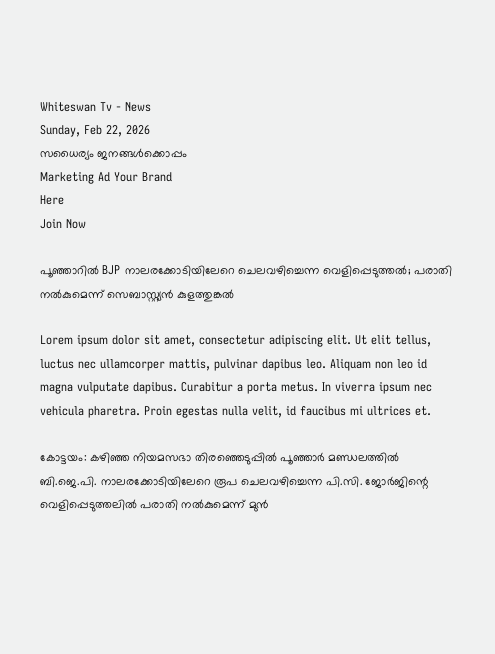Whiteswan Tv - News
Sunday, Feb 22, 2026
സധൈര്യം ജനങ്ങൾക്കൊപ്പം
Marketing Ad Your Brand
Here
Join Now

പൂഞ്ഞാറിൽ BJP നാലരക്കോടിയിലേറെ ചെലവഴിച്ചെന്ന വെളിപ്പെടുത്തൽ; പരാതി നൽകുമെന്ന് സെബാസ്റ്റ്യൻ കുളത്തുങ്കൽ

Lorem ipsum dolor sit amet, consectetur adipiscing elit. Ut elit tellus, luctus nec ullamcorper mattis, pulvinar dapibus leo. Aliquam non leo id magna vulputate dapibus. Curabitur a porta metus. In viverra ipsum nec vehicula pharetra. Proin egestas nulla velit, id faucibus mi ultrices et.

കോട്ടയം: കഴിഞ്ഞ നിയമസഭാ തിരഞ്ഞെടുപ്പിൽ പൂഞ്ഞാർ മണ്ഡലത്തിൽ ബി.ജെ.പി. നാലരക്കോടിയിലേറെ രൂപ ചെലവഴിച്ചെന്ന പി.സി. ജോർജിന്റെ വെളിപ്പെടുത്തലിൽ പരാതി നൽകുമെന്ന് മുൻ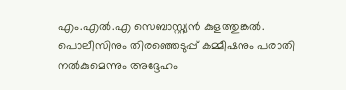എം.എൽ.എ സെബാസ്റ്റ്യൻ കുളത്തുങ്കൽ. പൊലീസിനും തിരഞ്ഞെടുപ്പ് കമ്മീഷനും പരാതി നൽകുമെന്നും അദ്ദേഹം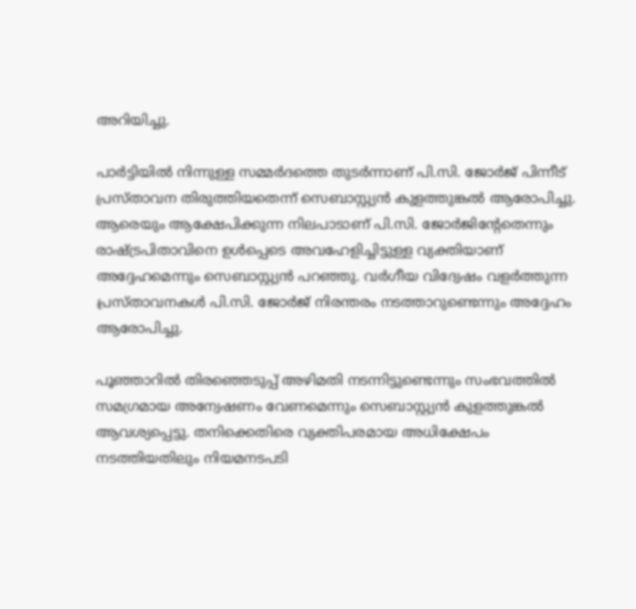അറിയിച്ചു.

പാർട്ടിയിൽ നിന്നുള്ള സമ്മർദത്തെ തുടർന്നാണ് പി.സി. ജോർജ് പിന്നീട് പ്രസ്താവന തിരുത്തിയതെന്ന് സെബാസ്റ്റ്യൻ കുളത്തുങ്കൽ ആരോപിച്ചു. ആരെയും ആക്ഷേപിക്കുന്ന നിലപാടാണ് പി.സി. ജോർജിന്റേതെന്നും രാഷ്ട്രപിതാവിനെ ഉൾപ്പെടെ അവഹേളിച്ചിട്ടുള്ള വ്യക്തിയാണ് അദ്ദേഹമെന്നും സെബാസ്റ്റ്യൻ പറഞ്ഞു. വർഗീയ വിദ്വേഷം വളർത്തുന്ന പ്രസ്താവനകൾ പി.സി. ജോർജ് നിരന്തരം നടത്താറുണ്ടെന്നും അദ്ദേഹം ആരോപിച്ചു.

പൂഞ്ഞാറിൽ തിരഞ്ഞെടുപ്പ് അഴിമതി നടന്നിട്ടുണ്ടെന്നും സംഭവത്തിൽ സമഗ്രമായ അന്വേഷണം വേണമെന്നും സെബാസ്റ്റ്യൻ കുളത്തുങ്കൽ ആവശ്യപ്പെട്ടു. തനിക്കെതിരെ വ്യക്തിപരമായ അധിക്ഷേപം നടത്തിയതിലും നിയമനടപടി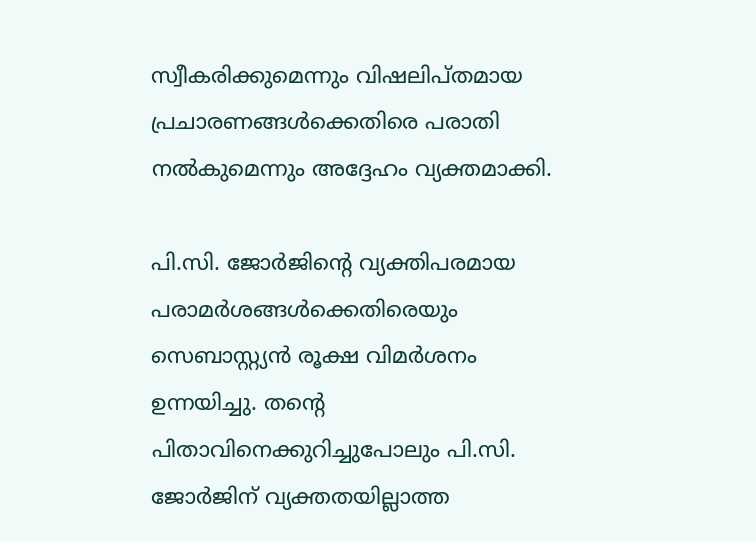സ്വീകരിക്കുമെന്നും വിഷലിപ്തമായ പ്രചാരണങ്ങൾക്കെതിരെ പരാതി നൽകുമെന്നും അദ്ദേഹം വ്യക്തമാക്കി.

പി.സി. ജോർജിന്റെ വ്യക്തിപരമായ പരാമർശങ്ങൾക്കെതിരെയും സെബാസ്റ്റ്യൻ രൂക്ഷ വിമർശനം ഉന്നയിച്ചു. തന്റെ പിതാവിനെക്കുറിച്ചുപോലും പി.സി. ജോർജിന് വ്യക്തതയില്ലാത്ത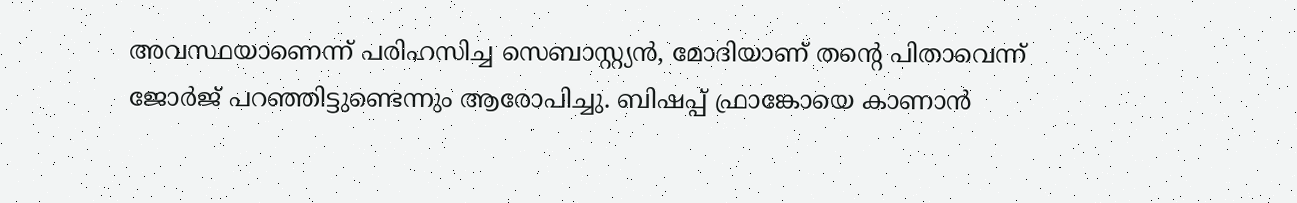അവസ്ഥയാണെന്ന് പരിഹസിച്ച സെബാസ്റ്റ്യൻ, മോദിയാണ് തന്റെ പിതാവെന്ന് ജോർജ് പറഞ്ഞിട്ടുണ്ടെന്നും ആരോപിച്ചു. ബിഷപ്പ് ഫ്രാങ്കോയെ കാണാൻ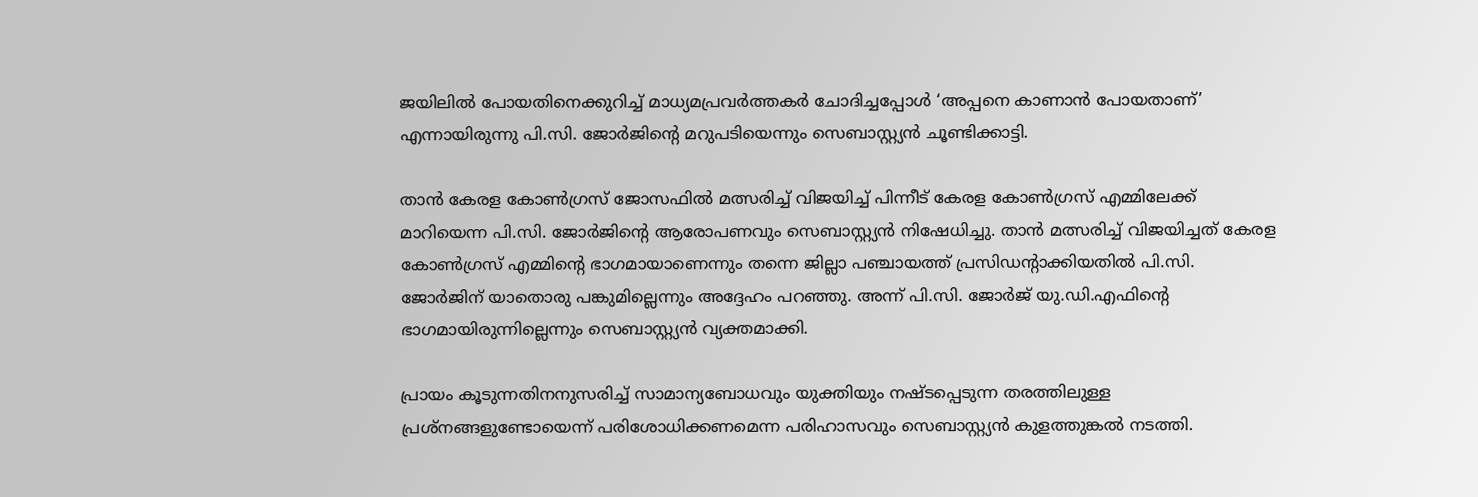ജയിലിൽ പോയതിനെക്കുറിച്ച് മാധ്യമപ്രവർത്തകർ ചോദിച്ചപ്പോൾ ‘അപ്പനെ കാണാൻ പോയതാണ്’ എന്നായിരുന്നു പി.സി. ജോർജിന്റെ മറുപടിയെന്നും സെബാസ്റ്റ്യൻ ചൂണ്ടിക്കാട്ടി.

താൻ കേരള കോൺഗ്രസ് ജോസഫിൽ മത്സരിച്ച് വിജയിച്ച് പിന്നീട് കേരള കോൺഗ്രസ് എമ്മിലേക്ക് മാറിയെന്ന പി.സി. ജോർജിന്റെ ആരോപണവും സെബാസ്റ്റ്യൻ നിഷേധിച്ചു. താൻ മത്സരിച്ച് വിജയിച്ചത് കേരള കോൺഗ്രസ് എമ്മിന്റെ ഭാഗമായാണെന്നും തന്നെ ജില്ലാ പഞ്ചായത്ത് പ്രസിഡന്റാക്കിയതിൽ പി.സി. ജോർജിന് യാതൊരു പങ്കുമില്ലെന്നും അദ്ദേഹം പറഞ്ഞു. അന്ന് പി.സി. ജോർജ് യു.ഡി.എഫിന്റെ ഭാഗമായിരുന്നില്ലെന്നും സെബാസ്റ്റ്യൻ വ്യക്തമാക്കി.

പ്രായം കൂടുന്നതിനനുസരിച്ച് സാമാന്യബോധവും യുക്തിയും നഷ്ടപ്പെടുന്ന തരത്തിലുള്ള പ്രശ്നങ്ങളുണ്ടോയെന്ന് പരിശോധിക്കണമെന്ന പരിഹാസവും സെബാസ്റ്റ്യൻ കുളത്തുങ്കൽ നടത്തി.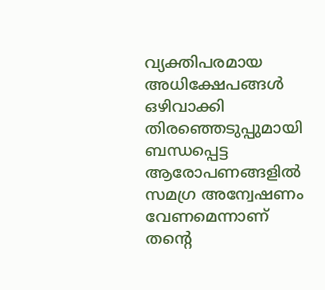വ്യക്തിപരമായ അധിക്ഷേപങ്ങൾ ഒഴിവാക്കി തിരഞ്ഞെടുപ്പുമായി ബന്ധപ്പെട്ട ആരോപണങ്ങളിൽ സമഗ്ര അന്വേഷണം വേണമെന്നാണ് തന്റെ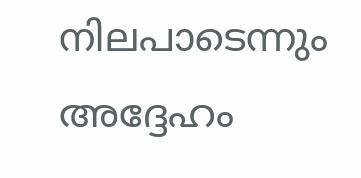നിലപാടെന്നും അദ്ദേഹം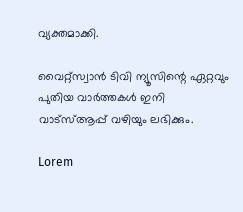വ്യക്തമാക്കി.

വൈറ്റ്സ്വാൻ ടിവി ന്യൂസിന്റെ ഏറ്റവും പുതിയ വാർത്തകൾ ഇനി വാട്സ്ആപ്പ് വഴിയും ലഭിക്കും.

Lorem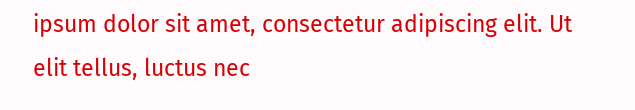ipsum dolor sit amet, consectetur adipiscing elit. Ut elit tellus, luctus nec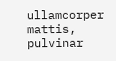ullamcorper mattis, pulvinar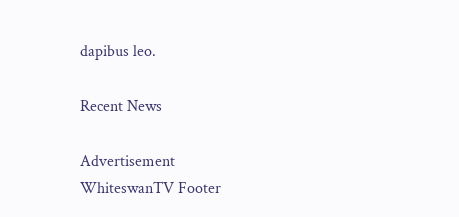dapibus leo.

Recent News

Advertisement
WhiteswanTV Footer